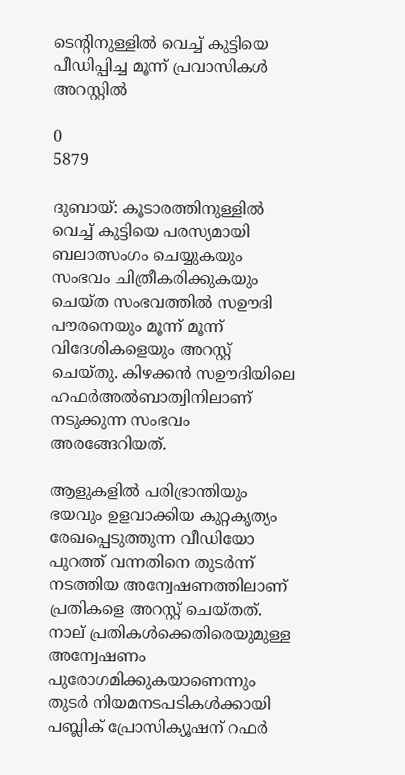ടെന്റിനുള്ളിൽ വെച്ച് കുട്ടിയെ പീഡിപ്പിച്ച മൂന്ന് പ്രവാസികൾ അറസ്റ്റിൽ

0
5879

ദുബായ്: കൂടാരത്തിനുള്ളിൽ വെച്ച് കുട്ടിയെ പരസ്യമായി ബലാത്സംഗം ചെയ്യുകയും സംഭവം ചിത്രീകരിക്കുകയും ചെയ്ത സംഭവത്തിൽ സഊദി പൗരനെയും മൂന്ന് മൂന്ന് വിദേശികളെയും അറസ്റ്റ് ചെയ്തു. കിഴക്കൻ സഊദിയിലെ ഹഫർഅൽബാത്വിനിലാണ് നടുക്കുന്ന സംഭവം അരങ്ങേറിയത്.

ആളുകളിൽ പരിഭ്രാന്തിയും ഭയവും ഉളവാക്കിയ കുറ്റകൃത്യം രേഖപ്പെടുത്തുന്ന വീഡിയോ പുറത്ത് വന്നതിനെ തുടർന്ന് നടത്തിയ അന്വേഷണത്തിലാണ് പ്രതികളെ അറസ്റ്റ് ചെയ്തത്. നാല് പ്രതികൾക്കെതിരെയുമുള്ള അന്വേഷണം പുരോഗമിക്കുകയാണെന്നും തുടർ നിയമനടപടികൾക്കായി പബ്ലിക് പ്രോസിക്യൂഷന് റഫർ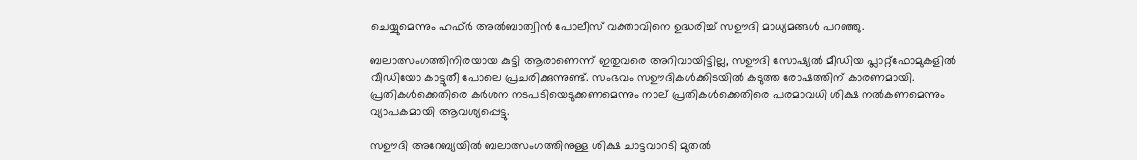ചെയ്യുമെന്നും ഹഫ്ർ അൽബാത്വിൻ പോലീസ് വക്താവിനെ ഉദ്ധരിച്ച് സഊദി മാധ്യമങ്ങൾ പറഞ്ഞു.

ബലാത്സംഗത്തിനിരയായ കുട്ടി ആരാണെന്ന് ഇതുവരെ അറിവായിട്ടില്ല, സഊദി സോഷ്യൽ മീഡിയ പ്ലാറ്റ്‌ഫോമുകളിൽ വീഡിയോ കാട്ടുതീ പോലെ പ്രചരിക്കുന്നുണ്ട്. സംഭവം സഊദികൾക്കിടയിൽ കടുത്ത രോഷത്തിന് കാരണമായി. പ്രതികൾക്കെതിരെ കർശന നടപടിയെടുക്കണമെന്നും നാല് പ്രതികൾക്കെതിരെ പരമാവധി ശിക്ഷ നൽകണമെന്നും വ്യാപകമായി ആവശ്യപ്പെട്ടു.

സഊദി അറേബ്യയിൽ ബലാത്സംഗത്തിനുള്ള ശിക്ഷ ചാട്ടവാറടി മുതൽ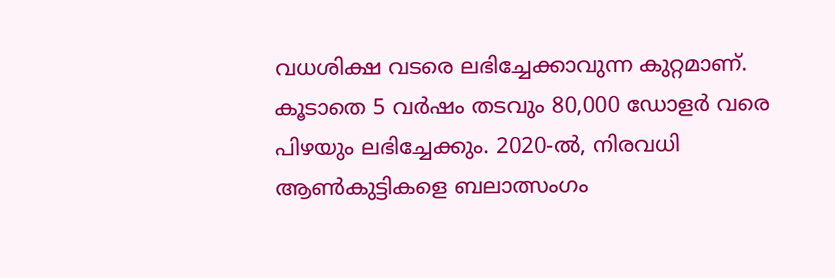വധശിക്ഷ വടരെ ലഭിച്ചേക്കാവുന്ന കുറ്റമാണ്. കൂടാതെ 5 വർഷം തടവും 80,000 ഡോളർ വരെ പിഴയും ലഭിച്ചേക്കും. 2020-ൽ, നിരവധി ആൺകുട്ടികളെ ബലാത്സംഗം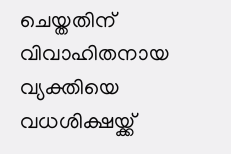ചെയ്തതിന് വിവാഹിതനായ വ്യക്തിയെ വധശിക്ഷയ്ക്ക്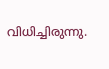വിധിച്ചിരുന്നു.